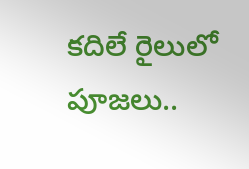కదిలే రైలులో పూజలు..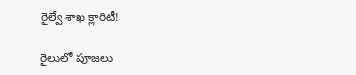రైల్వే శాఖ క్లారిటీ!

రైలులో పూజలు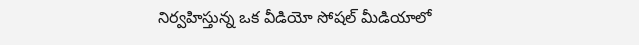నిర్వహిస్తున్న ఒక వీడియో సోషల్ మీడియాలో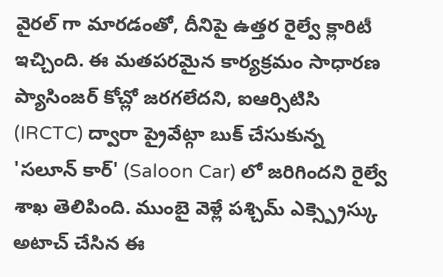వైరల్ గా మారడంతో, దీనిపై ఉత్తర రైల్వే క్లారిటీ ఇచ్చింది. ఈ మతపరమైన కార్యక్రమం సాధారణ ప్యాసింజర్ కోచ్లో జరగలేదని, ఐఆర్సిటిసి (IRCTC) ద్వారా ప్రైవేట్గా బుక్ చేసుకున్న 'సలూన్ కార్' (Saloon Car) లో జరిగిందని రైల్వే శాఖ తెలిపింది. ముంబై వెళ్లే పశ్చిమ్ ఎక్స్ప్రెస్కు అటాచ్ చేసిన ఈ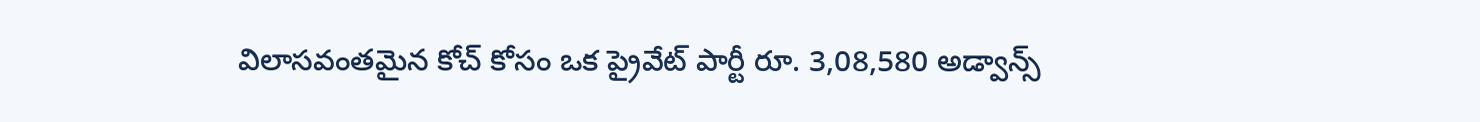విలాసవంతమైన కోచ్ కోసం ఒక ప్రైవేట్ పార్టీ రూ. 3,08,580 అడ్వాన్స్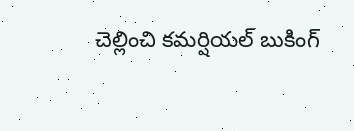చెల్లించి కమర్షియల్ బుకింగ్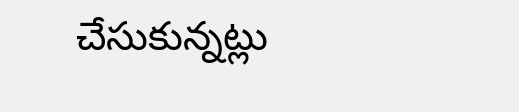చేసుకున్నట్లు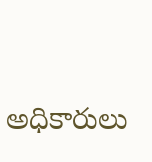అధికారులు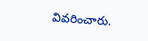వివరించారు.